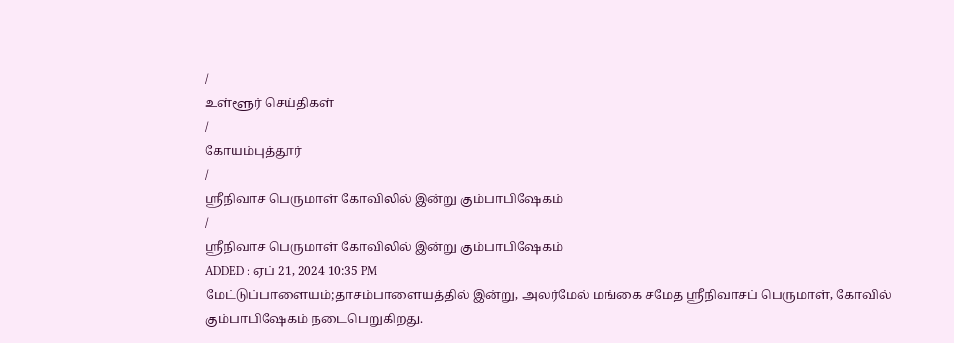/
உள்ளூர் செய்திகள்
/
கோயம்புத்தூர்
/
ஸ்ரீநிவாச பெருமாள் கோவிலில் இன்று கும்பாபிஷேகம்
/
ஸ்ரீநிவாச பெருமாள் கோவிலில் இன்று கும்பாபிஷேகம்
ADDED : ஏப் 21, 2024 10:35 PM
மேட்டுப்பாளையம்;தாசம்பாளையத்தில் இன்று, அலர்மேல் மங்கை சமேத ஸ்ரீநிவாசப் பெருமாள், கோவில் கும்பாபிஷேகம் நடைபெறுகிறது.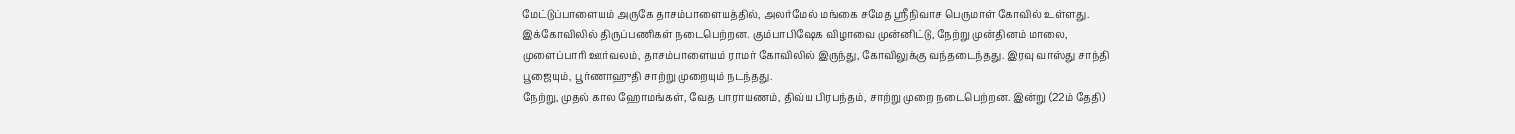மேட்டுப்பாளையம் அருகே தாசம்பாளையத்தில், அலர்மேல் மங்கை சமேத ஸ்ரீநிவாச பெருமாள் கோவில் உள்ளது. இக்கோவிலில் திருப்பணிகள் நடைபெற்றன. கும்பாபிஷேக விழாவை முன்னிட்டு, நேற்று முன்தினம் மாலை, முளைப்பாரி ஊர்வலம், தாசம்பாளையம் ராமர் கோவிலில் இருந்து, கோவிலுக்கு வந்தடைந்தது. இரவு வாஸ்து சாந்தி பூஜையும், பூர்ணாஹுதி சாற்று முறையும் நடந்தது.
நேற்று, முதல் கால ஹோமங்கள், வேத பாராயணம், திவ்ய பிரபந்தம், சாற்று முறை நடைபெற்றன. இன்று (22ம் தேதி)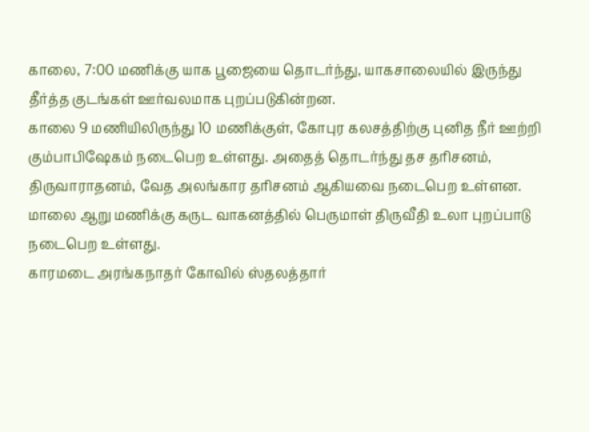காலை, 7:00 மணிக்கு யாக பூஜையை தொடர்ந்து, யாகசாலையில் இருந்து தீர்த்த குடங்கள் ஊர்வலமாக புறப்படுகின்றன.
காலை 9 மணியிலிருந்து 10 மணிக்குள், கோபுர கலசத்திற்கு புனித நீர் ஊற்றி கும்பாபிஷேகம் நடைபெற உள்ளது. அதைத் தொடர்ந்து தச தரிசனம், திருவாராதனம், வேத அலங்கார தரிசனம் ஆகியவை நடைபெற உள்ளன. மாலை ஆறு மணிக்கு கருட வாகனத்தில் பெருமாள் திருவீதி உலா புறப்பாடு நடைபெற உள்ளது.
காரமடை அரங்கநாதர் கோவில் ஸ்தலத்தார்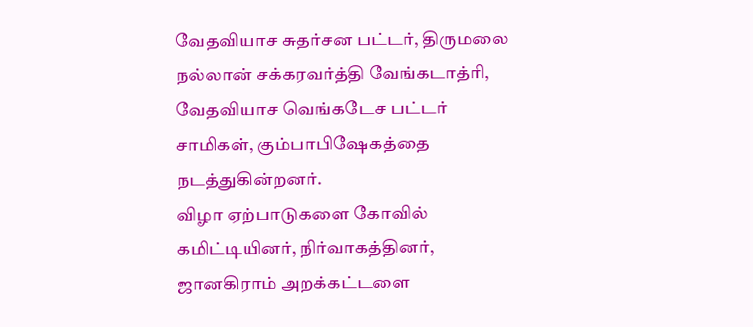வேதவியாச சுதர்சன பட்டர், திருமலை நல்லான் சக்கரவர்த்தி வேங்கடாத்ரி, வேதவியாச வெங்கடேச பட்டர் சாமிகள், கும்பாபிஷேகத்தை நடத்துகின்றனர்.
விழா ஏற்பாடுகளை கோவில் கமிட்டியினர், நிர்வாகத்தினர், ஜானகிராம் அறக்கட்டளை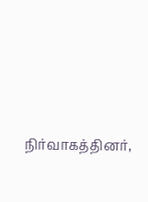நிர்வாகத்தினர்,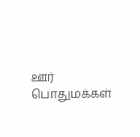ஊர் பொதுமக்கள்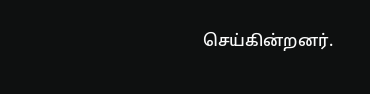செய்கின்றனர்.